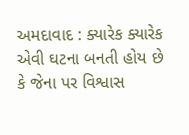અમદાવાદ : ક્યારેક ક્યારેક એવી ઘટના બનતી હોય છે કે જેના પર વિશ્વાસ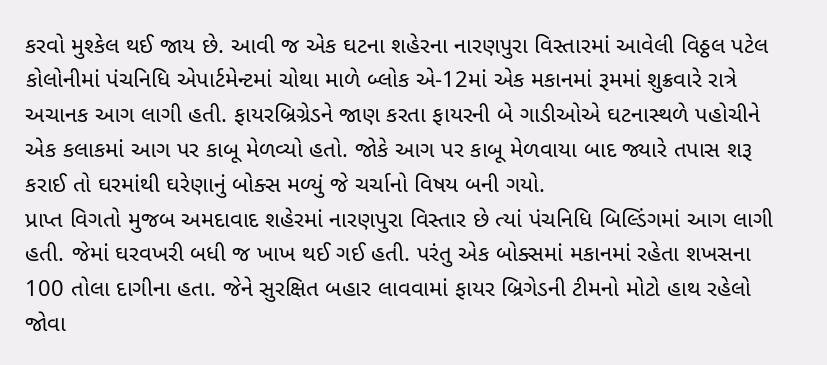કરવો મુશ્કેલ થઈ જાય છે. આવી જ એક ઘટના શહેરના નારણપુરા વિસ્તારમાં આવેલી વિઠ્ઠલ પટેલ કોલોનીમાં પંચનિધિ એપાર્ટમેન્ટમાં ચોથા માળે બ્લોક એ-12માં એક મકાનમાં રૂમમાં શુક્રવારે રાત્રે અચાનક આગ લાગી હતી. ફાયરબ્રિગ્રેડને જાણ કરતા ફાયરની બે ગાડીઓએ ઘટનાસ્થળે પહોચીને એક કલાકમાં આગ પર કાબૂ મેળવ્યો હતો. જોકે આગ પર કાબૂ મેળવાયા બાદ જ્યારે તપાસ શરૂ કરાઈ તો ઘરમાંથી ઘરેણાનું બોક્સ મળ્યું જે ચર્ચાનો વિષય બની ગયો.
પ્રાપ્ત વિગતો મુજબ અમદાવાદ શહેરમાં નારણપુરા વિસ્તાર છે ત્યાં પંચનિધિ બિલ્ડિંગમાં આગ લાગી હતી. જેમાં ઘરવખરી બધી જ ખાખ થઈ ગઈ હતી. પરંતુ એક બોક્સમાં મકાનમાં રહેતા શખસના 100 તોલા દાગીના હતા. જેને સુરક્ષિત બહાર લાવવામાં ફાયર બ્રિગેડની ટીમનો મોટો હાથ રહેલો જોવા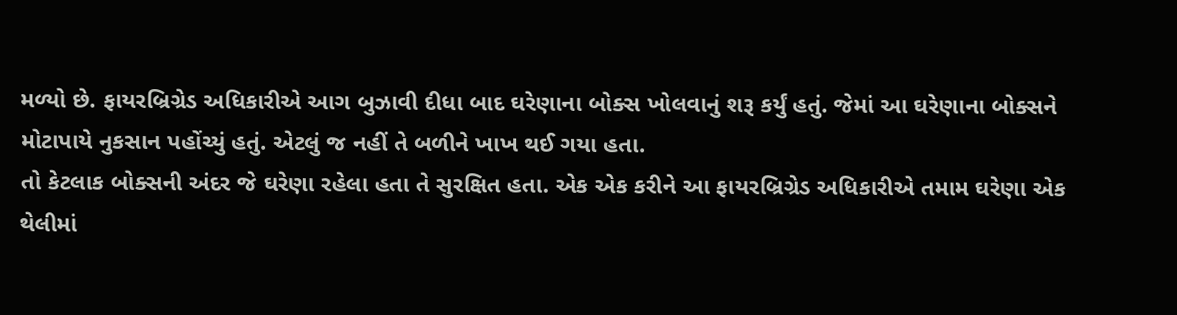મળ્યો છે. ફાયરબ્રિગ્રેડ અધિકારીએ આગ બુઝાવી દીધા બાદ ઘરેણાના બોક્સ ખોલવાનું શરૂ કર્યું હતું. જેમાં આ ઘરેણાના બોક્સને મોટાપાયે નુકસાન પહોંચ્યું હતું. એટલું જ નહીં તે બળીને ખાખ થઈ ગયા હતા.
તો કેટલાક બોક્સની અંદર જે ઘરેણા રહેલા હતા તે સુરક્ષિત હતા. એક એક કરીને આ ફાયરબ્રિગ્રેડ અધિકારીએ તમામ ઘરેણા એક થેલીમાં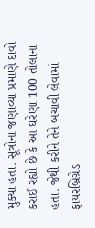મુક્યા હતા. સૂત્રોના જણાવ્યા પ્રમાણે દાવો કરાઈ રહ્યો છે કે આ ઘરેણા 100 તોલાના હતા. જેથી કરીને તેને બચાવી લેવામાં ફાયરબ્રિગ્રેડ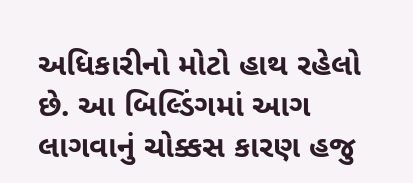અધિકારીનો મોટો હાથ રહેલો છે. આ બિલ્ડિંગમાં આગ લાગવાનું ચોક્કસ કારણ હજુ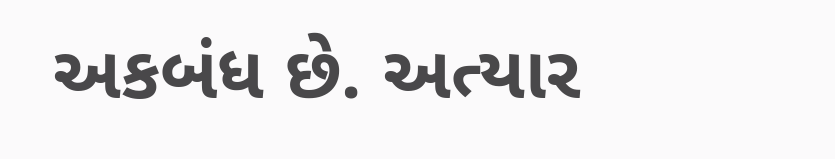અકબંધ છે. અત્યાર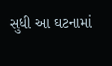સુધી આ ઘટનામાં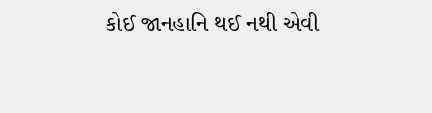કોઈ જાનહાનિ થઈ નથી એવી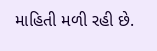માહિતી મળી રહી છે.